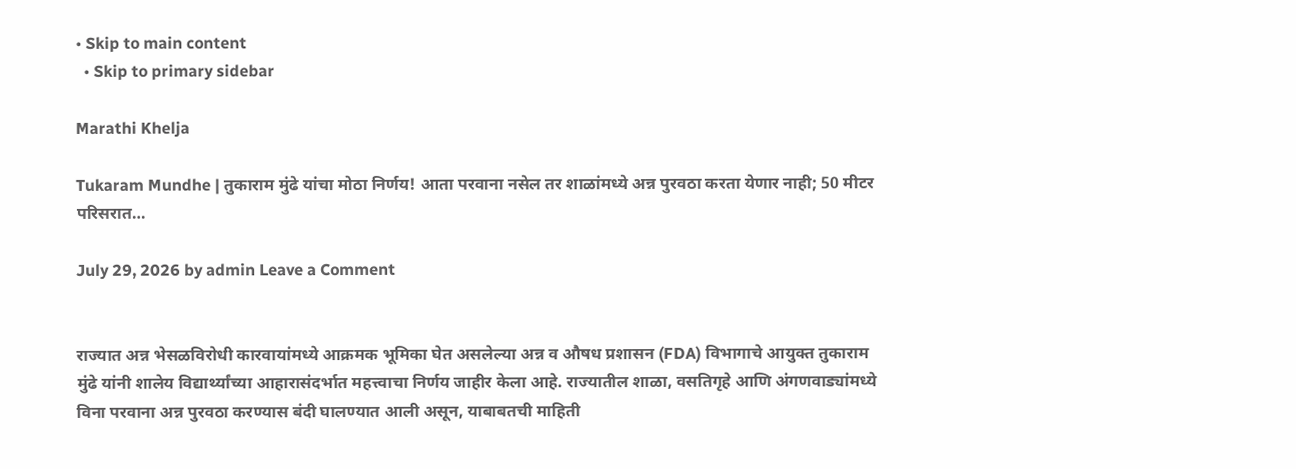• Skip to main content
  • Skip to primary sidebar

Marathi Khelja

Tukaram Mundhe | तुकाराम मुंढे यांचा मोठा निर्णय! आता परवाना नसेल तर शाळांमध्ये अन्न पुरवठा करता येणार नाही; 50 मीटर परिसरात…

July 29, 2026 by admin Leave a Comment


राज्यात अन्न भेसळविरोधी कारवायांमध्ये आक्रमक भूमिका घेत असलेल्या अन्न व औषध प्रशासन (FDA) विभागाचे आयुक्त तुकाराम मुंढे यांनी शालेय विद्यार्थ्यांच्या आहारासंदर्भात महत्त्वाचा निर्णय जाहीर केला आहे. राज्यातील शाळा, वसतिगृहे आणि अंगणवाड्यांमध्ये विना परवाना अन्न पुरवठा करण्यास बंदी घालण्यात आली असून, याबाबतची माहिती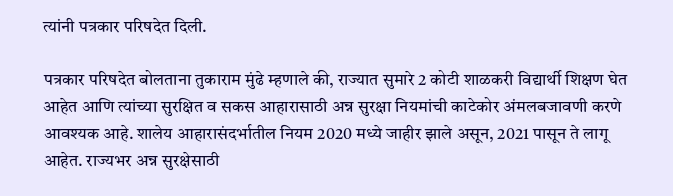त्यांनी पत्रकार परिषदेत दिली.

पत्रकार परिषदेत बोलताना तुकाराम मुंढे म्हणाले की, राज्यात सुमारे 2 कोटी शाळकरी विद्यार्थी शिक्षण घेत आहेत आणि त्यांच्या सुरक्षित व सकस आहारासाठी अन्न सुरक्षा नियमांची काटेकोर अंमलबजावणी करणे आवश्यक आहे. शालेय आहारासंदर्भातील नियम 2020 मध्ये जाहीर झाले असून, 2021 पासून ते लागू आहेत. राज्यभर अन्न सुरक्षेसाठी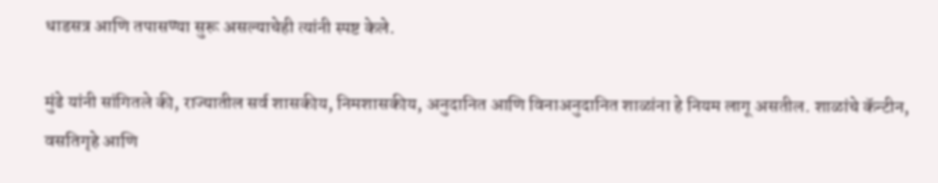धाडसत्र आणि तपासण्या सुरू असल्याचेही त्यांनी स्पष्ट केले.

मुंढे यांनी सांगितले की, राज्यातील सर्व शासकीय, निमशासकीय, अनुदानित आणि विनाअनुदानित शाळांना हे नियम लागू असतील. शाळांचे कॅन्टीन, वसतिगृहे आणि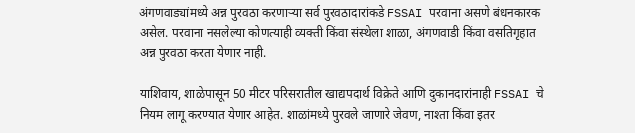अंगणवाड्यांमध्ये अन्न पुरवठा करणाऱ्या सर्व पुरवठादारांकडे FSSAI परवाना असणे बंधनकारक असेल. परवाना नसलेल्या कोणत्याही व्यक्ती किंवा संस्थेला शाळा, अंगणवाडी किंवा वसतिगृहात अन्न पुरवठा करता येणार नाही.

याशिवाय, शाळेपासून 50 मीटर परिसरातील खाद्यपदार्थ विक्रेते आणि दुकानदारांनाही FSSAI चे नियम लागू करण्यात येणार आहेत. शाळांमध्ये पुरवले जाणारे जेवण, नाश्ता किंवा इतर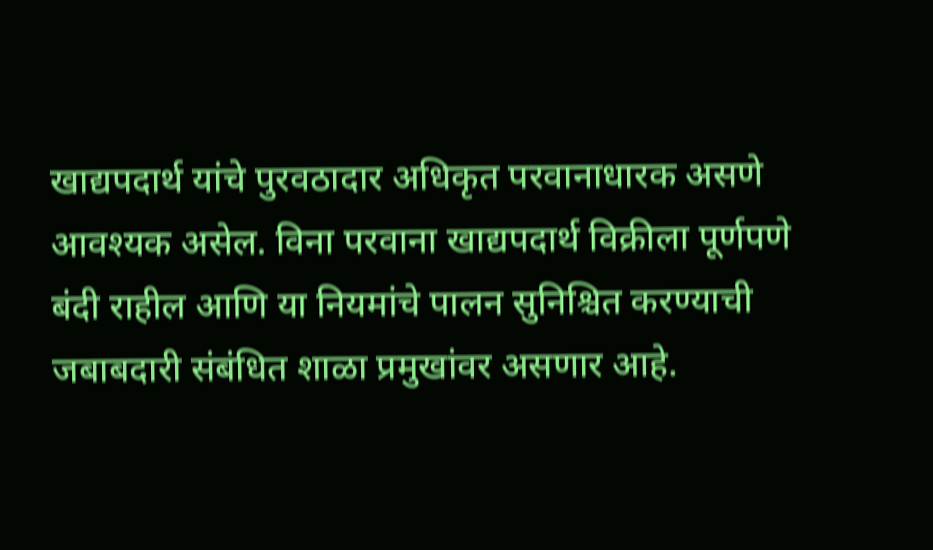खाद्यपदार्थ यांचे पुरवठादार अधिकृत परवानाधारक असणे आवश्यक असेल. विना परवाना खाद्यपदार्थ विक्रीला पूर्णपणे बंदी राहील आणि या नियमांचे पालन सुनिश्चित करण्याची जबाबदारी संबंधित शाळा प्रमुखांवर असणार आहे.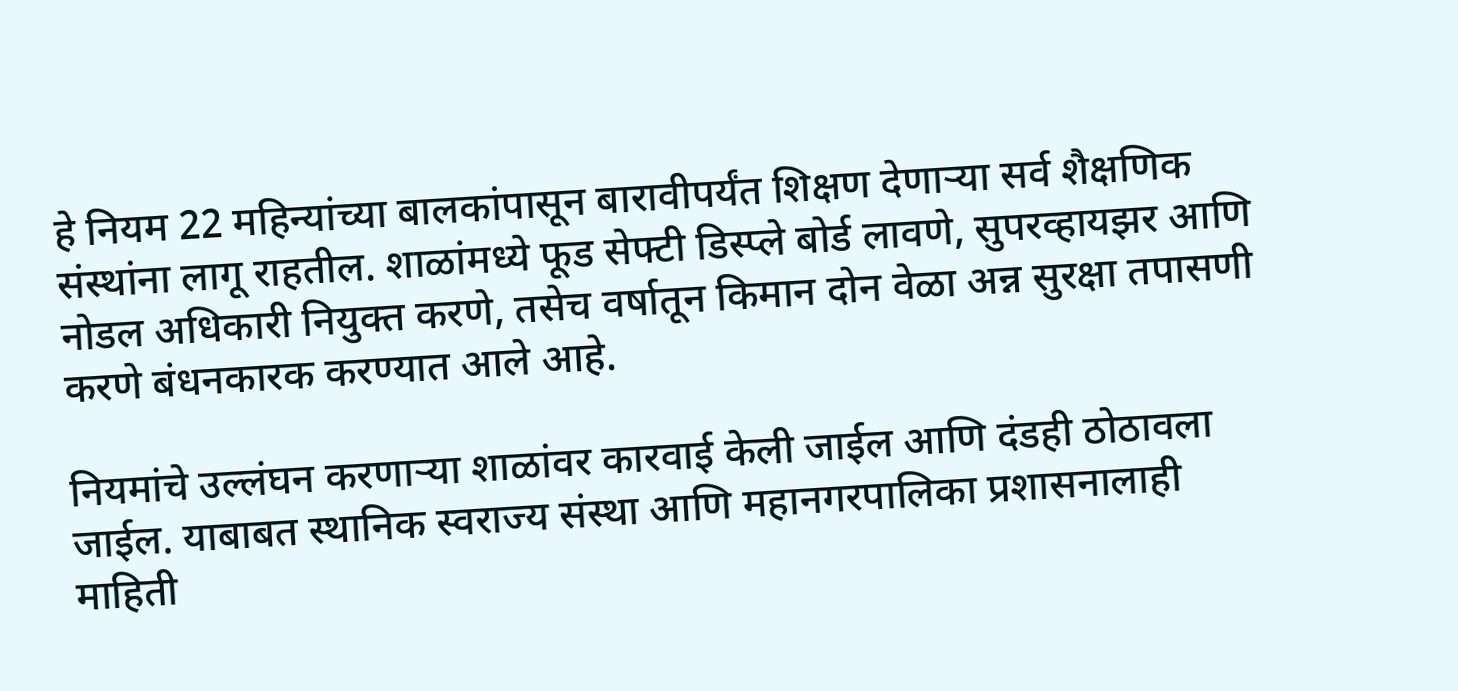हे नियम 22 महिन्यांच्या बालकांपासून बारावीपर्यंत शिक्षण देणाऱ्या सर्व शैक्षणिक संस्थांना लागू राहतील. शाळांमध्ये फूड सेफ्टी डिस्प्ले बोर्ड लावणे, सुपरव्हायझर आणि नोडल अधिकारी नियुक्त करणे, तसेच वर्षातून किमान दोन वेळा अन्न सुरक्षा तपासणी करणे बंधनकारक करण्यात आले आहे.

नियमांचे उल्लंघन करणाऱ्या शाळांवर कारवाई केली जाईल आणि दंडही ठोठावला जाईल. याबाबत स्थानिक स्वराज्य संस्था आणि महानगरपालिका प्रशासनालाही माहिती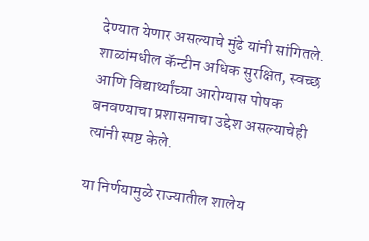देण्यात येणार असल्याचे मुंढे यांनी सांगितले. शाळांमधील कॅन्टीन अधिक सुरक्षित, स्वच्छ आणि विद्यार्थ्यांच्या आरोग्यास पोषक बनवण्याचा प्रशासनाचा उद्देश असल्याचेही त्यांनी स्पष्ट केले.

या निर्णयामुळे राज्यातील शालेय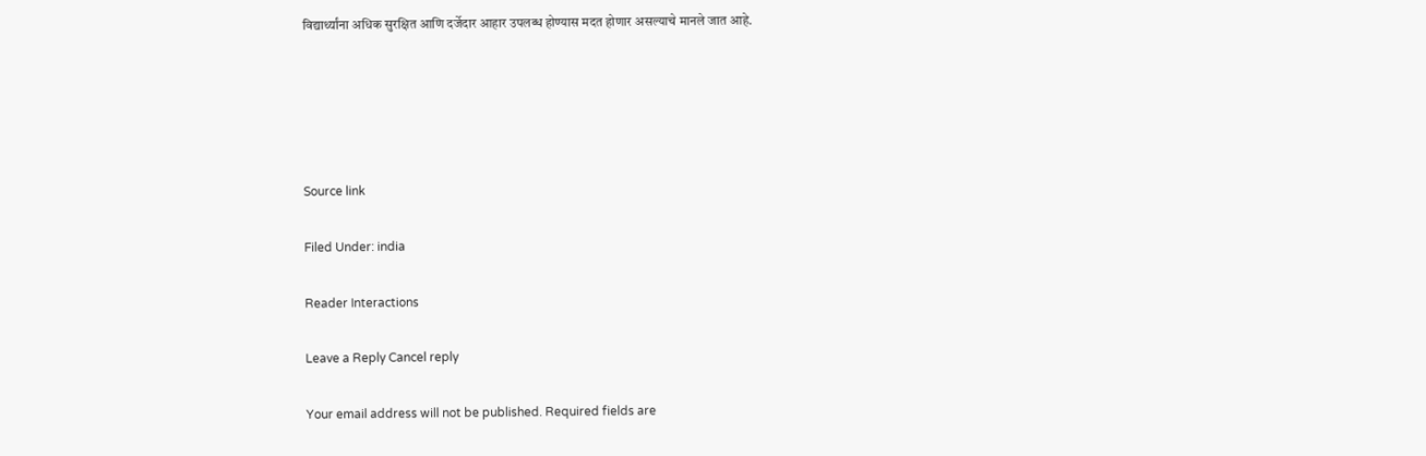विद्यार्थ्यांना अधिक सुरक्षित आणि दर्जेदार आहार उपलब्ध होण्यास मदत होणार असल्याचे मानले जात आहे.





Source link

Filed Under: india

Reader Interactions

Leave a Reply Cancel reply

Your email address will not be published. Required fields are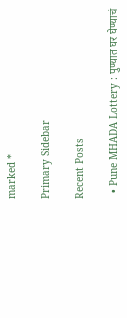marked *

Primary Sidebar

Recent Posts

  • Pune MHADA Lottery : पुण्यात घर घेण्याचं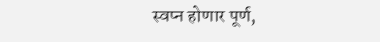स्वप्न होणार पूर्ण,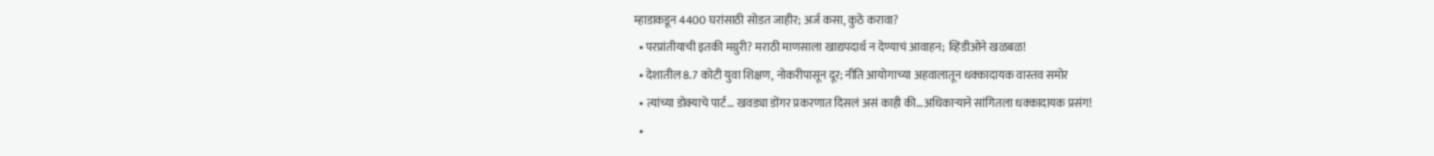म्हाडाकडून 4400 घरांसाठी सोडत जाहीर; अर्ज कसा, कुठे करावा?
  • परप्रांतीयाची इतकी मग्रुरी? मराठी माणसाला खाद्यपदार्थ न देण्याचं आवाहन; व्हिडीओने खळबळ!
  • देशातील 8.7 कोटी युवा शिक्षण, नोकरीपासून दूर; नीति आयोगाच्या अहवालातून धक्कादायक वास्तव समोर
  • त्यांच्या डोक्याचे पार्ट… खवड्या डोंगर प्रकरणात दिसलं असं काही की…अधिकाऱ्याने सांगितला धक्कादायक प्रसंग!
  •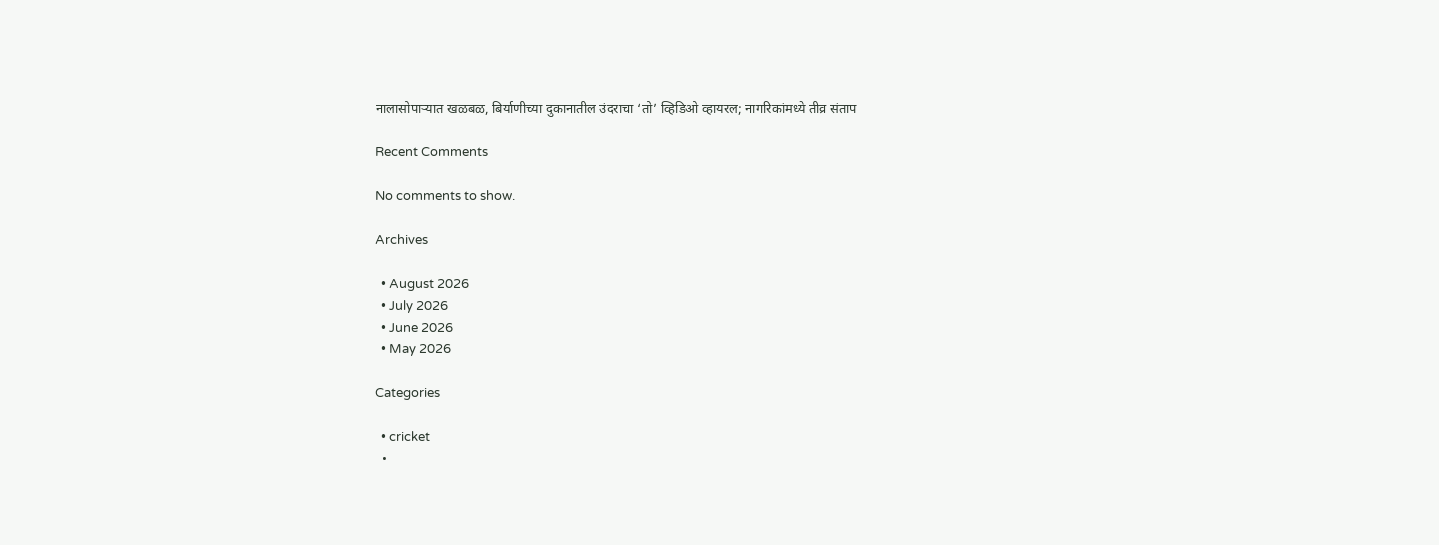नालासोपाऱ्यात खळबळ, बिर्याणीच्या दुकानातील उंदराचा ‘तो’ व्हिडिओ व्हायरल; नागरिकांमध्ये तीव्र संताप

Recent Comments

No comments to show.

Archives

  • August 2026
  • July 2026
  • June 2026
  • May 2026

Categories

  • cricket
  •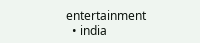entertainment
  • india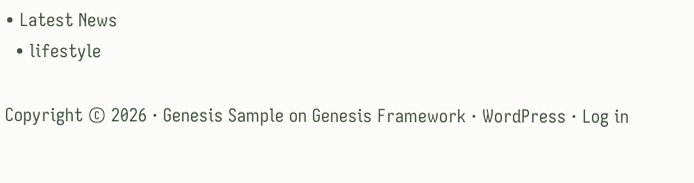• Latest News
  • lifestyle

Copyright © 2026 · Genesis Sample on Genesis Framework · WordPress · Log in